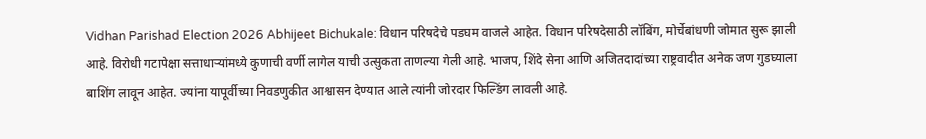Vidhan Parishad Election 2026 Abhijeet Bichukale: विधान परिषदेचे पडघम वाजले आहेत. विधान परिषदेसाठी लॉबिंग, मोर्चेबांधणी जोमात सुरू झाली आहे. विरोधी गटापेक्षा सत्ताधाऱ्यांमध्ये कुणाची वर्णी लागेल याची उत्सुकता ताणल्या गेली आहे. भाजप, शिंदे सेना आणि अजितदादांच्या राष्ट्रवादीत अनेक जण गुडघ्याला बाशिंग लावून आहेत. ज्यांना यापूर्वीच्या निवडणुकीत आश्वासन देण्यात आले त्यांनी जोरदार फिल्डिंग लावली आहे.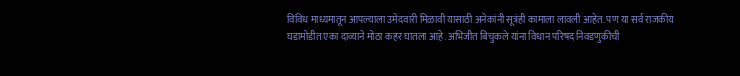विविध माध्यमातून आपल्याला उमेदवारी मिळावी यासाठी अनेकांनी सूत्रंही कामाला लावली आहेत. पण या सर्व राजकीय घडामोडीत एका दाव्याने मोठा कहर घातला आहे. अभिजीत बिचुकले यांना विधान परिषद निवडणुकीची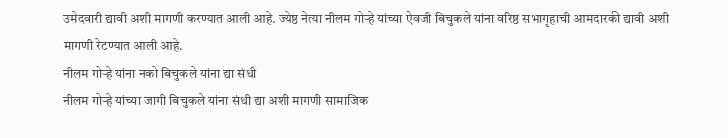उमेदवारी द्यावी अशी मागणी करण्यात आली आहे. ज्येष्ठ नेत्या नीलम गोऱ्हे यांच्या ऐवजी बिचुकले यांना वरिष्ठ सभागृहाची आमदारकी द्यावी अशी मागणी रेटण्यात आली आहे.
नीलम गोऱ्हे यांना नको बिचुकले यांना द्या संधी
नीलम गोऱ्हे यांच्या जागी बिचुकले यांना संधी द्या अशी मागणी सामाजिक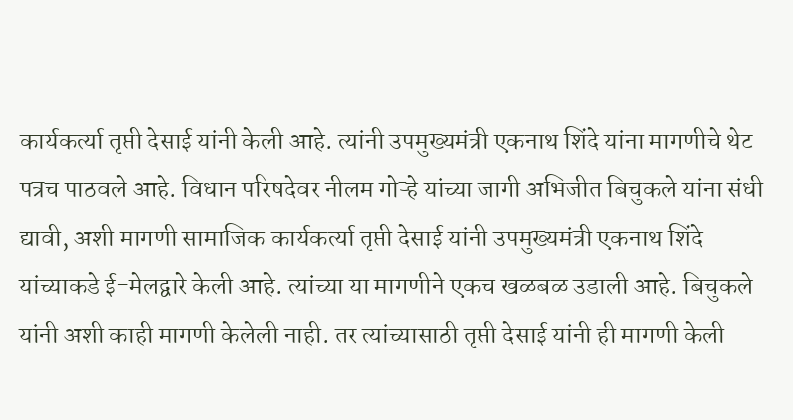कार्यकर्त्या तृप्ती देसाई यांनी केली आहे. त्यांनी उपमुख्यमंत्री एकनाथ शिंदे यांना मागणीचे थेट पत्रच पाठवले आहे. विधान परिषदेवर नीलम गोऱ्हे यांच्या जागी अभिजीत बिचुकले यांना संधी द्यावी, अशी मागणी सामाजिक कार्यकर्त्या तृप्ती देसाई यांनी उपमुख्यमंत्री एकनाथ शिंदे यांच्याकडे ई-मेलद्वारे केली आहे. त्यांच्या या मागणीने एकच खळबळ उडाली आहे. बिचुकले यांनी अशी काही मागणी केलेली नाही. तर त्यांच्यासाठी तृप्ती देसाई यांनी ही मागणी केली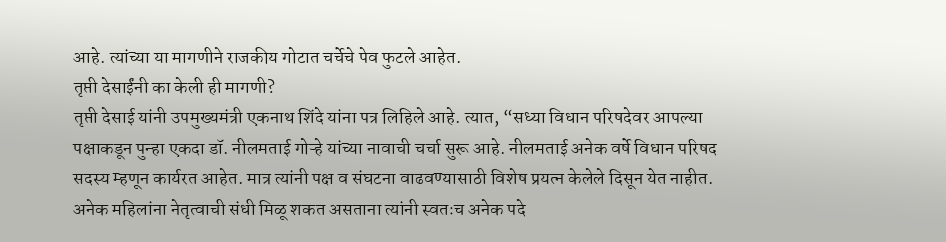आहे. त्यांच्या या मागणीने राजकीय गोटात चर्चेचे पेव फुटले आहेत.
तृप्ती देसाईंनी का केली ही मागणी?
तृप्ती देसाई यांनी उपमुख्यमंत्री एकनाथ शिंदे यांना पत्र लिहिले आहे. त्यात, “सध्या विधान परिषदेवर आपल्या पक्षाकडून पुन्हा एकदा डॉ. नीलमताई गोऱ्हे यांच्या नावाची चर्चा सुरू आहे. नीलमताई अनेक वर्षे विधान परिषद सदस्य म्हणून कार्यरत आहेत. मात्र त्यांनी पक्ष व संघटना वाढवण्यासाठी विशेष प्रयत्न केलेले दिसून येत नाहीत. अनेक महिलांना नेतृत्वाची संधी मिळू शकत असताना त्यांनी स्वतःच अनेक पदे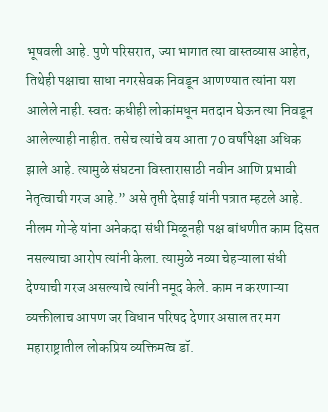भूषवली आहे. पुणे परिसरात, ज्या भागात त्या वास्तव्यास आहेत, तिथेही पक्षाचा साधा नगरसेवक निवडून आणण्यात त्यांना यश आलेले नाही. स्वतः कधीही लोकांमधून मतदान घेऊन त्या निवडून आलेल्याही नाहीत. तसेच त्यांचे वय आता 70 वर्षांपेक्षा अधिक झाले आहे. त्यामुळे संघटना विस्तारासाठी नवीन आणि प्रभावी नेतृत्वाची गरज आहे.” असे तृप्ती देसाई यांनी पत्रात म्हटले आहे.
नीलम गोऱ्हे यांना अनेकदा संधी मिळूनही पक्ष बांधणीत काम दिसत नसल्याचा आरोप त्यांनी केला. त्यामुळे नव्या चेहऱ्याला संधी देण्याची गरज असल्याचे त्यांनी नमूद केले. काम न करणाऱ्या व्यक्तीलाच आपण जर विधान परिषद देणार असाल तर मग महाराष्ट्रातील लोकप्रिय व्यक्तिमत्व डॉ.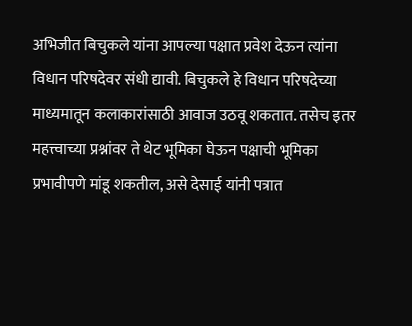अभिजीत बिचुकले यांना आपल्या पक्षात प्रवेश देऊन त्यांना विधान परिषदेवर संधी द्यावी. बिचुकले हे विधान परिषदेच्या माध्यमातून कलाकारांसाठी आवाज उठवू शकतात. तसेच इतर महत्त्वाच्या प्रश्नांवर ते थेट भूमिका घेऊन पक्षाची भूमिका प्रभावीपणे मांडू शकतील, असे देसाई यांनी पत्रात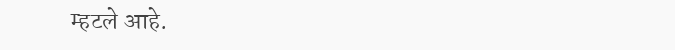म्हटले आहे.